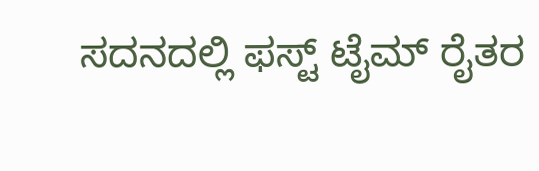ಸದನದಲ್ಲಿ ಫಸ್ಟ್ ಟೈಮ್ ರೈತರ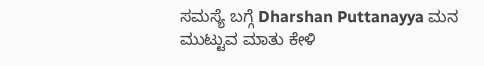ಸಮಸ್ಯೆ ಬಗ್ಗೆ Dharshan Puttanayya ಮನ ಮುಟ್ಟುವ ಮಾತು ಕೇಳಿ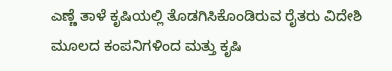ಎಣ್ಣೆ ತಾಳೆ ಕೃಷಿಯಲ್ಲಿ ತೊಡಗಿಸಿಕೊಂಡಿರುವ ರೈತರು ವಿದೇಶಿ ಮೂಲದ ಕಂಪನಿಗಳಿಂದ ಮತ್ತು ಕೃಷಿ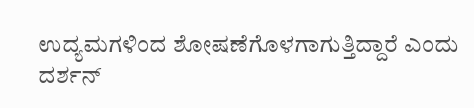ಉದ್ಯಮಗಳಿಂದ ಶೋಷಣೆಗೊಳಗಾಗುತ್ತಿದ್ದಾರೆ ಎಂದು ದರ್ಶನ್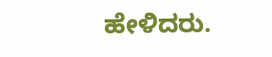ಹೇಳಿದರು.